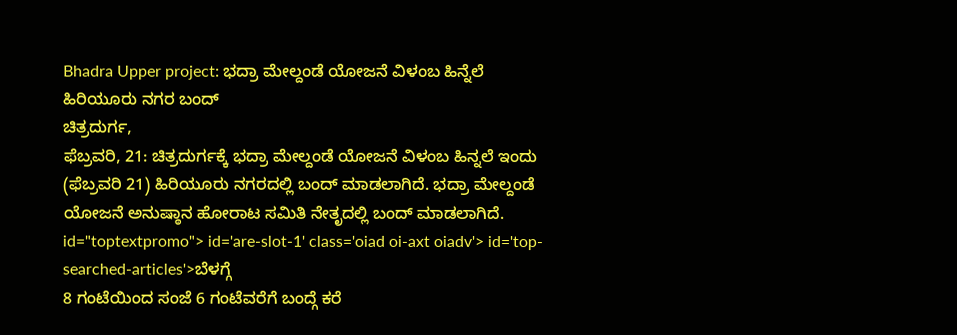Bhadra Upper project: ಭದ್ರಾ ಮೇಲ್ದಂಡೆ ಯೋಜನೆ ವಿಳಂಬ ಹಿನ್ನೆಲೆ ಹಿರಿಯೂರು ನಗರ ಬಂದ್
ಚಿತ್ರದುರ್ಗ,
ಫೆಬ್ರವರಿ, 21: ಚಿತ್ರದುರ್ಗಕ್ಕೆ ಭದ್ರಾ ಮೇಲ್ದಂಡೆ ಯೋಜನೆ ವಿಳಂಬ ಹಿನ್ನಲೆ ಇಂದು (ಫೆಬ್ರವರಿ 21) ಹಿರಿಯೂರು ನಗರದಲ್ಲಿ ಬಂದ್ ಮಾಡಲಾಗಿದೆ. ಭದ್ರಾ ಮೇಲ್ದಂಡೆ ಯೋಜನೆ ಅನುಷ್ಠಾನ ಹೋರಾಟ ಸಮಿತಿ ನೇತೃದಲ್ಲಿ ಬಂದ್ ಮಾಡಲಾಗಿದೆ. id="toptextpromo"> id='are-slot-1' class='oiad oi-axt oiadv'> id='top-searched-articles'>ಬೆಳಗ್ಗೆ
8 ಗಂಟೆಯಿಂದ ಸಂಜೆ 6 ಗಂಟೆವರೆಗೆ ಬಂದ್ಗೆ ಕರೆ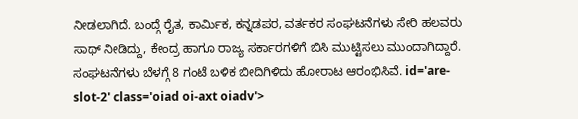ನೀಡಲಾಗಿದೆ. ಬಂದ್ಗೆ ರೈತ, ಕಾರ್ಮಿಕ, ಕನ್ನಡಪರ, ವರ್ತಕರ ಸಂಘಟನೆಗಳು ಸೇರಿ ಹಲವರು ಸಾಥ್ ನೀಡಿದ್ದು, ಕೇಂದ್ರ ಹಾಗೂ ರಾಜ್ಯ ಸರ್ಕಾರಗಳಿಗೆ ಬಿಸಿ ಮುಟ್ಟಿಸಲು ಮುಂದಾಗಿದ್ದಾರೆ. ಸಂಘಟನೆಗಳು ಬೆಳಗ್ಗೆ 8 ಗಂಟೆ ಬಳಿಕ ಬೀದಿಗಿಳಿದು ಹೋರಾಟ ಆರಂಭಿಸಿವೆ. id='are-slot-2' class='oiad oi-axt oiadv'>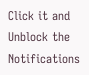Click it and Unblock the Notifications